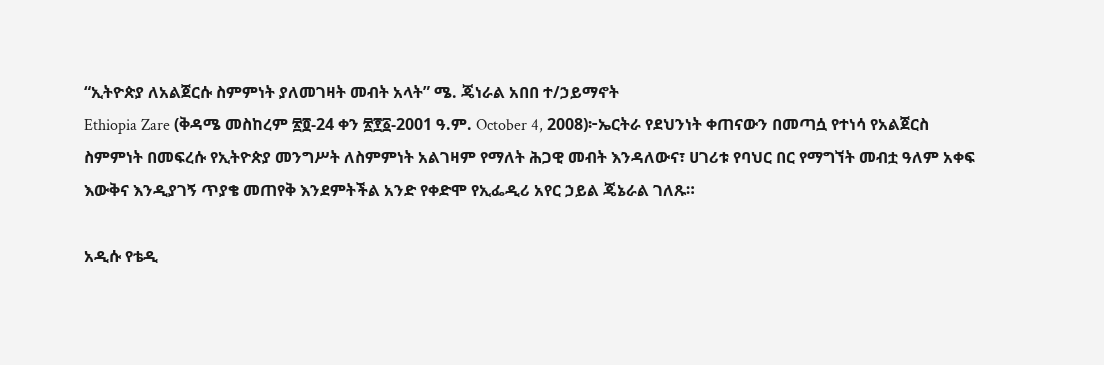“ኢትዮጵያ ለአልጀርሱ ስምምነት ያለመገዛት መብት አላት” ሜ. ጄነራል አበበ ተ/ኃይማኖት
Ethiopia Zare (ቅዳሜ መስከረም ፳፬-24 ቀን ፳፻፩-2001 ዓ.ም. October 4, 2008)፦ኤርትራ የደህንነት ቀጠናውን በመጣሷ የተነሳ የአልጀርስ ስምምነት በመፍረሱ የኢትዮጵያ መንግሥት ለስምምነት አልገዛም የማለት ሕጋዊ መብት እንዳለውና፣ ሀገሪቱ የባህር በር የማግኘት መብቷ ዓለም አቀፍ እውቅና እንዲያገኝ ጥያቄ መጠየቅ እንደምትችል አንድ የቀድሞ የኢፌዲሪ አየር ኃይል ጄኔራል ገለጹ።

አዲሱ የቴዲ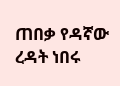ጠበቃ የዳኛው ረዳት ነበሩ